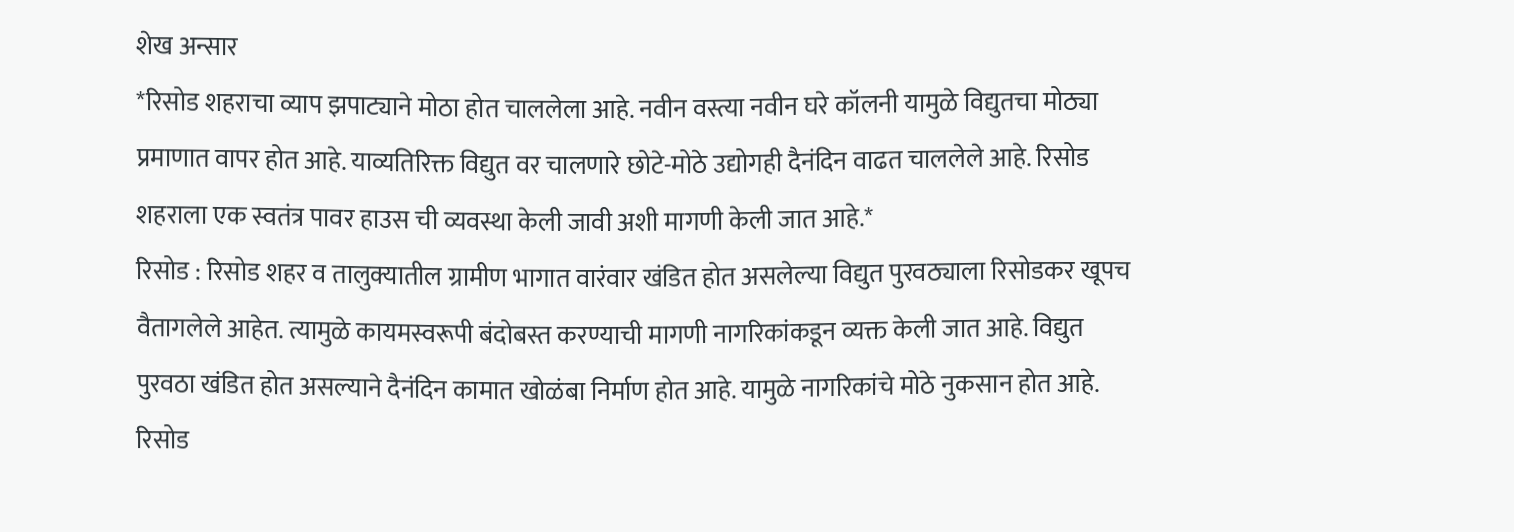शेख अन्सार
*रिसोड शहराचा व्याप झपाट्याने मोठा होत चाललेला आहे. नवीन वस्त्या नवीन घरे कॉलनी यामुळे विद्युतचा मोठ्या प्रमाणात वापर होत आहे. याव्यतिरिक्त विद्युत वर चालणारे छोटे-मोठे उद्योगही दैनंदिन वाढत चाललेले आहे. रिसोड शहराला एक स्वतंत्र पावर हाउस ची व्यवस्था केली जावी अशी मागणी केली जात आहे.*
रिसोड : रिसोड शहर व तालुक्यातील ग्रामीण भागात वारंवार खंडित होत असलेल्या विद्युत पुरवठ्याला रिसोडकर खूपच वैतागलेले आहेत. त्यामुळे कायमस्वरूपी बंदोबस्त करण्याची मागणी नागरिकांकडून व्यक्त केली जात आहे. विद्युत पुरवठा खंडित होत असल्याने दैनंदिन कामात खोळंबा निर्माण होत आहे. यामुळे नागरिकांचे मोठे नुकसान होत आहे. रिसोड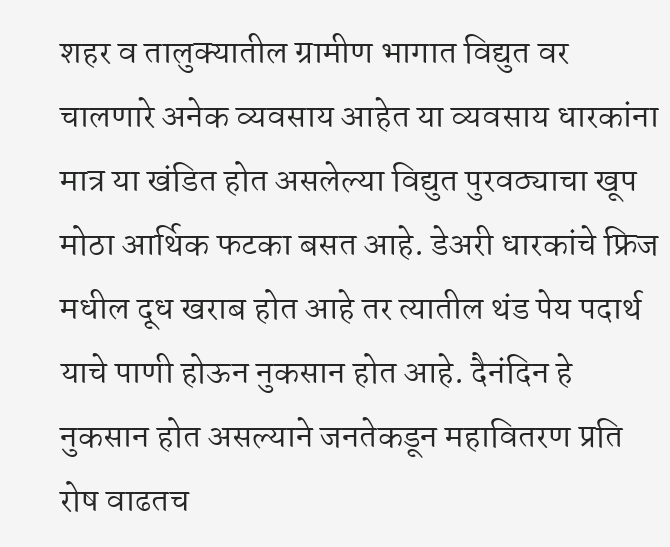शहर व तालुक्यातील ग्रामीण भागात विद्युत वर चालणारे अनेक व्यवसाय आहेत या व्यवसाय धारकांना मात्र या खंडित होत असलेल्या विद्युत पुरवठ्याचा खूप मोठा आर्थिक फटका बसत आहे. डेअरी धारकांचे फ्रिज मधील दूध खराब होत आहे तर त्यातील थंड पेय पदार्थ याचे पाणी होऊन नुकसान होत आहे. दैनंदिन हे नुकसान होत असल्याने जनतेकडून महावितरण प्रति रोष वाढतच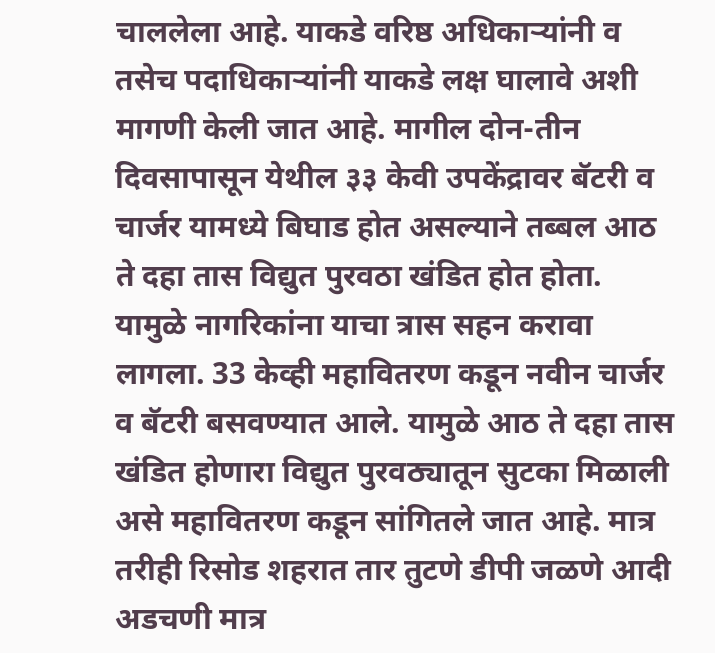चाललेला आहे. याकडे वरिष्ठ अधिकाऱ्यांनी व तसेच पदाधिकाऱ्यांनी याकडे लक्ष घालावे अशी मागणी केली जात आहे. मागील दोन-तीन दिवसापासून येथील ३३ केवी उपकेंद्रावर बॅटरी व चार्जर यामध्ये बिघाड होत असल्याने तब्बल आठ ते दहा तास विद्युत पुरवठा खंडित होत होता. यामुळे नागरिकांना याचा त्रास सहन करावा लागला. 33 केव्ही महावितरण कडून नवीन चार्जर व बॅटरी बसवण्यात आले. यामुळे आठ ते दहा तास खंडित होणारा विद्युत पुरवठ्यातून सुटका मिळाली असे महावितरण कडून सांगितले जात आहे. मात्र तरीही रिसोड शहरात तार तुटणे डीपी जळणे आदी अडचणी मात्र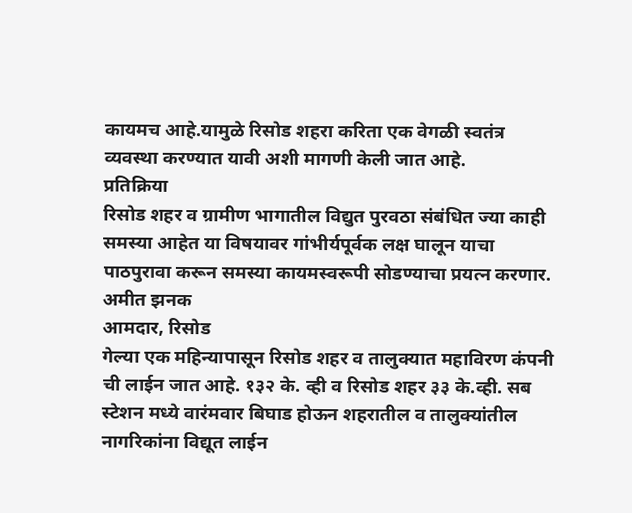कायमच आहे.यामुळे रिसोड शहरा करिता एक वेगळी स्वतंत्र व्यवस्था करण्यात यावी अशी मागणी केली जात आहे.
प्रतिक्रिया
रिसोड शहर व ग्रामीण भागातील विद्युत पुरवठा संबंधित ज्या काही समस्या आहेत या विषयावर गांभीर्यपूर्वक लक्ष घालून याचा पाठपुरावा करून समस्या कायमस्वरूपी सोडण्याचा प्रयत्न करणार.
अमीत झनक
आमदार, रिसोड
गेल्या एक महिन्यापासून रिसोड शहर व तालुक्यात महाविरण कंपनी ची लाईन जात आहे. १३२ के. व्ही व रिसोड शहर ३३ के.व्ही. सब स्टेशन मध्ये वारंमवार बिघाड होऊन शहरातील व तालुक्यांतील नागरिकांना विद्यूत लाईन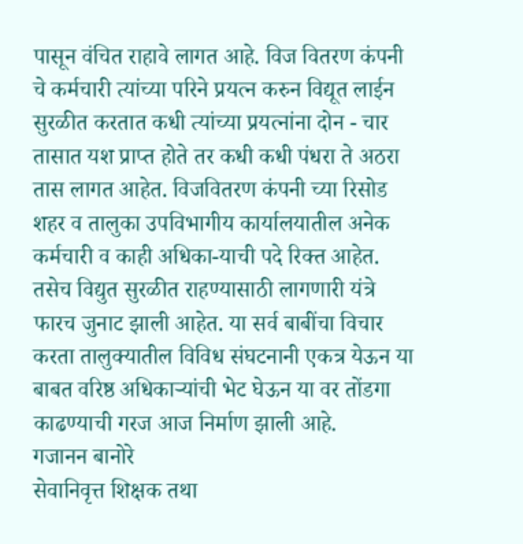पासून वंचित राहावे लागत आहे. विज वितरण कंपनी चे कर्मचारी त्यांच्या परिने प्रयत्न करुन विद्यूत लाईन सुरळीत करतात कधी त्यांच्या प्रयत्नांना दोन - चार तासात यश प्राप्त होते तर कधी कधी पंधरा ते अठरा तास लागत आहेत. विजवितरण कंपनी च्या रिसोड शहर व तालुका उपविभागीय कार्यालयातील अनेक कर्मचारी व काही अधिका-याची पदे रिक्त आहेत. तसेच विद्युत सुरळीत राहण्यासाठी लागणारी यंत्रे फारच जुनाट झाली आहेत. या सर्व बाबींचा विचार करता तालुक्यातील विविध संघटनानी एकत्र येऊन या बाबत वरिष्ठ अधिकाऱ्यांची भेट घेऊन या वर तोंडगा काढण्याची गरज आज निर्माण झाली आहे.
गजानन बानोरे
सेवानिवृत्त शिक्षक तथा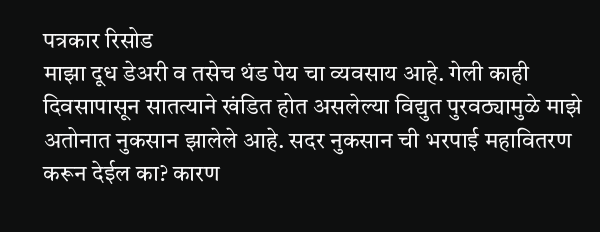पत्रकार रिसोड
माझा दूध डेअरी व तसेच थंड पेय चा व्यवसाय आहे. गेली काही दिवसापासून सातत्याने खंडित होत असलेल्या विद्युत पुरवठ्यामुळे माझे अतोनात नुकसान झालेले आहे. सदर नुकसान ची भरपाई महावितरण करून देईल का? कारण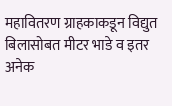महावितरण ग्राहकाकडून विद्युत बिलासोबत मीटर भाडे व इतर अनेक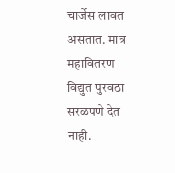चार्जेस लावत असतात. मात्र महावितरण विद्युत पुरवठा सरळपणे देत नाही.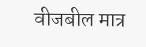वीजबील मात्र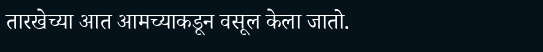तारखेच्या आत आमच्याकडून वसूल केला जातो.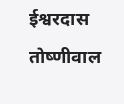ईश्वरदास तोष्णीवाल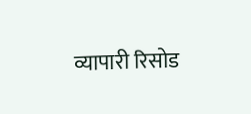व्यापारी रिसोड